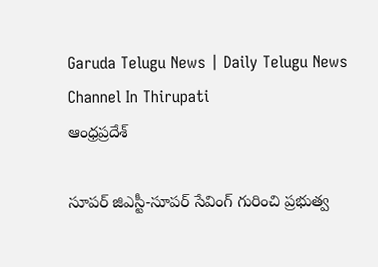Garuda Telugu News | Daily Telugu News Channel In Thirupati
ఆంధ్రప్రదేశ్

సూపర్ జిఎస్టీ-సూపర్ సేవింగ్ గురించి ప్రభుత్వ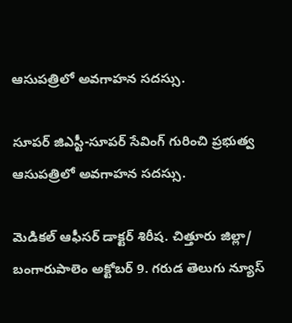ఆసుపత్రిలో అవగాహన సదస్సు.

సూపర్ జిఎస్టీ-సూపర్ సేవింగ్ గురించి ప్రభుత్వ ఆసుపత్రిలో అవగాహన సదస్సు.

మెడికల్ ఆఫీసర్ డాక్టర్ శిరీష. చిత్తూరు జిల్లా/ బంగారుపాలెం అక్టోబర్ 9. గరుడ తెలుగు న్యూస్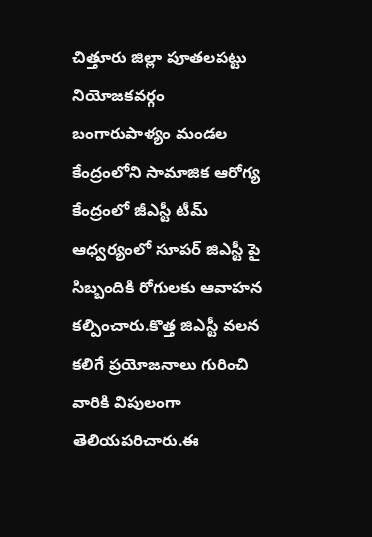చిత్తూరు జిల్లా పూతలపట్టు నియోజకవర్గం బంగారుపాళ్యం మండల కేంద్రంలోని సామాజిక ఆరోగ్య కేంద్రంలో జీఎస్టీ టీమ్ ఆధ్వర్యంలో సూపర్ జిఎస్టీ పై సిబ్బందికి రోగులకు ఆవాహన కల్పించారు.కొత్త జిఎస్టీ వలన కలిగే ప్రయోజనాలు గురించి వారికి విపులంగా తెలియపరిచారు.ఈ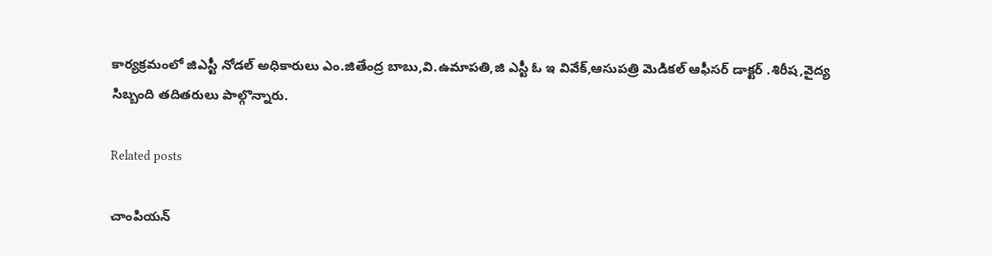కార్యక్రమంలో జిఎస్టీ నోడల్ అధికారులు ఎం.జితేంద్ర బాబు,వి.ఉమాపతి,జి ఎస్టీ ఓ ఇ వివేక్,ఆసుపత్రి మెడికల్ ఆఫీసర్ డాక్టర్ .శిరీష,వైద్య సిబ్బంది తదితరులు పాల్గొన్నారు.

Related posts

చాంపియన్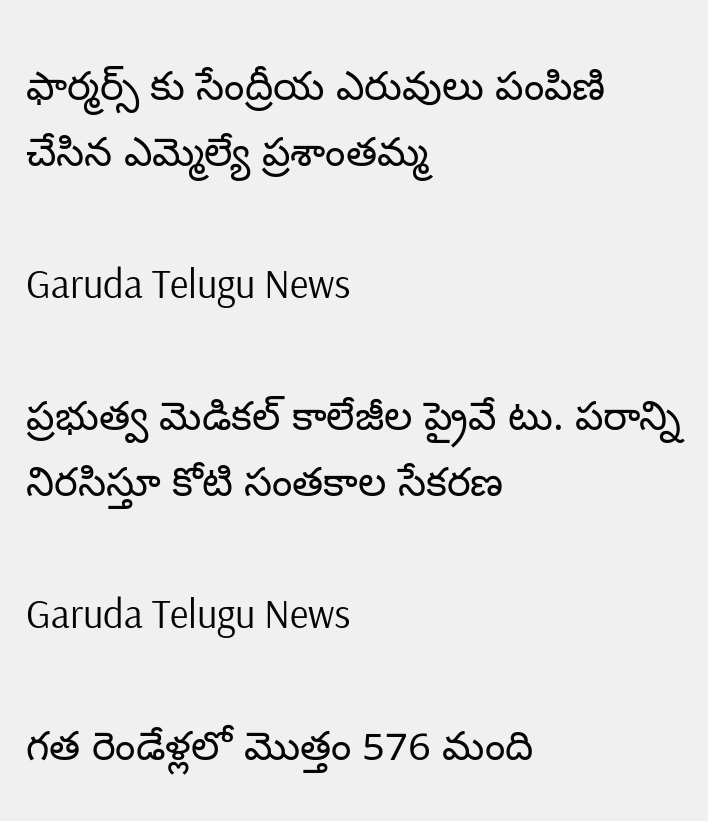ఫార్మర్స్ కు సేంద్రీయ ఎరువులు పంపిణి చేసిన ఎమ్మెల్యే ప్రశాంతమ్మ

Garuda Telugu News

ప్రభుత్వ మెడికల్ కాలేజీల ప్రైవే టు. పరాన్ని నిరసిస్తూ కోటి సంతకాల సేకరణ

Garuda Telugu News

గత రెండేళ్లలో మొత్తం 576 మంది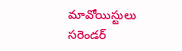మావోయిస్టులు సరెండర్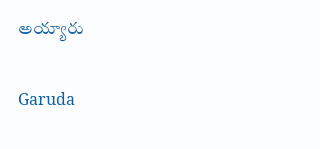అయ్యారు

Garuda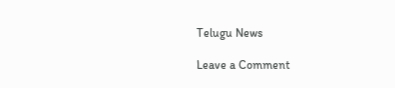Telugu News

Leave a Comment